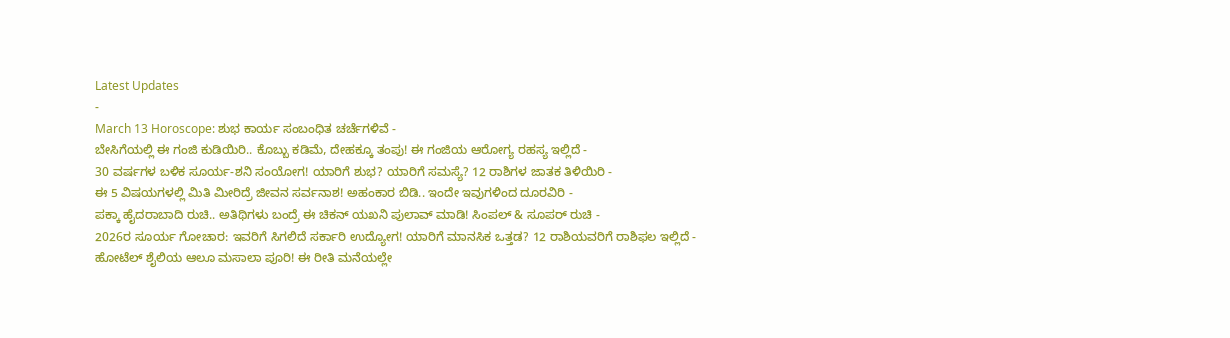Latest Updates
-
March 13 Horoscope: ಶುಭ ಕಾರ್ಯ ಸಂಬಂಧಿತ ಚರ್ಚೆಗಳಿವೆ -
ಬೇಸಿಗೆಯಲ್ಲಿ ಈ ಗಂಜಿ ಕುಡಿಯಿರಿ.. ಕೊಬ್ಬು ಕಡಿಮೆ, ದೇಹಕ್ಕೂ ತಂಪು! ಈ ಗಂಜಿಯ ಆರೋಗ್ಯ ರಹಸ್ಯ ಇಲ್ಲಿದೆ -
30 ವರ್ಷಗಳ ಬಳಿಕ ಸೂರ್ಯ-ಶನಿ ಸಂಯೋಗ! ಯಾರಿಗೆ ಶುಭ? ಯಾರಿಗೆ ಸಮಸ್ಯೆ? 12 ರಾಶಿಗಳ ಜಾತಕ ತಿಳಿಯಿರಿ -
ಈ 5 ವಿಷಯಗಳಲ್ಲಿ ಮಿತಿ ಮೀರಿದ್ರೆ ಜೀವನ ಸರ್ವನಾಶ! ಅಹಂಕಾರ ಬಿಡಿ.. ಇಂದೇ ಇವುಗಳಿಂದ ದೂರವಿರಿ -
ಪಕ್ಕಾ ಹೈದರಾಬಾದಿ ರುಚಿ.. ಅತಿಥಿಗಳು ಬಂದ್ರೆ ಈ ಚಿಕನ್ ಯಖನಿ ಪುಲಾವ್ ಮಾಡಿ! ಸಿಂಪಲ್ & ಸೂಪರ್ ರುಚಿ -
2026ರ ಸೂರ್ಯ ಗೋಚಾರ: ಇವರಿಗೆ ಸಿಗಲಿದೆ ಸರ್ಕಾರಿ ಉದ್ಯೋಗ! ಯಾರಿಗೆ ಮಾನಸಿಕ ಒತ್ತಡ? 12 ರಾಶಿಯವರಿಗೆ ರಾಶಿಫಲ ಇಲ್ಲಿದೆ -
ಹೋಟೆಲ್ ಶೈಲಿಯ ಆಲೂ ಮಸಾಲಾ ಪೂರಿ! ಈ ರೀತಿ ಮನೆಯಲ್ಲೇ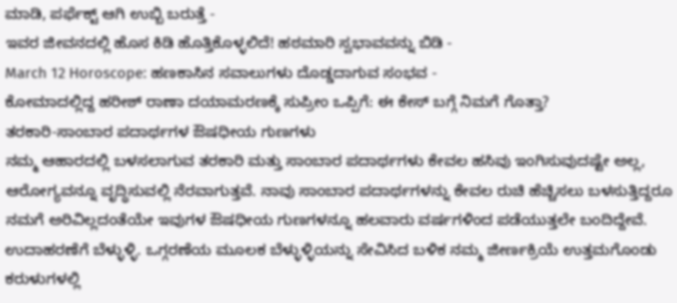ಮಾಡಿ, ಪರ್ಫೆಕ್ಟ್ ಆಗಿ ಉಬ್ಬಿ ಬರುತ್ತೆ -
ಇವರ ಜೀವನದಲ್ಲಿ ಹೊಸ ಕಿಡಿ ಹೊತ್ತಿಕೊಳ್ಳಲಿದೆ! ಹಠಮಾರಿ ಸ್ವಭಾವವನ್ನು ಬಿಡಿ -
March 12 Horoscope: ಹಣಕಾಸಿನ ಸವಾಲುಗಳು ದೊಡ್ಡದಾಗುವ ಸಂಭವ -
ಕೋಮಾದಲ್ಲಿದ್ದ ಹರೀಶ್ ರಾಣಾ ದಯಾಮರಣಕ್ಕೆ ಸುಪ್ರೀಂ ಒಪ್ಪಿಗೆ: ಈ ಕೇಸ್ ಬಗ್ಗೆ ನಿಮಗೆ ಗೊತ್ತಾ?
ತರಕಾರಿ-ಸಾಂಬಾರ ಪದಾರ್ಥಗಳ ಔಷಧೀಯ ಗುಣಗಳು
ನಮ್ಮ ಆಹಾರದಲ್ಲಿ ಬಳಸಲಾಗುವ ತರಕಾರಿ ಮತ್ತು ಸಾಂಬಾರ ಪದಾರ್ಥಗಳು ಕೇವಲ ಹಸಿವು ಇಂಗಿಸುವುದಷ್ಟೇ ಅಲ್ಲ, ಆರೋಗ್ಯವನ್ನೂ ವೃದ್ಧಿಸುವಲ್ಲಿ ನೆರವಾಗುತ್ತವೆ. ನಾವು ಸಾಂಬಾರ ಪದಾರ್ಥಗಳನ್ನು ಕೇವಲ ರುಚಿ ಹೆಚ್ಚಿಸಲು ಬಳಸುತ್ತಿದ್ದರೂ ನಮಗೆ ಅರಿವಿಲ್ಲದಂತೆಯೇ ಇವುಗಳ ಔಷಧೀಯ ಗುಣಗಳನ್ನೂ ಹಲವಾರು ವರ್ಷಗಳಿಂದ ಪಡೆಯುತ್ತಲೇ ಬಂದಿದ್ದೇವೆ.
ಉದಾಹರಣೆಗೆ ಬೆಳ್ಳುಳ್ಳಿ. ಒಗ್ಗರಣೆಯ ಮೂಲಕ ಬೆಳ್ಳುಳ್ಳಿಯನ್ನು ಸೇವಿಸಿದ ಬಳಿಕ ನಮ್ಮ ಜೀರ್ಣಕ್ರಿಯೆ ಉತ್ತಮಗೊಂಡು ಕರುಳುಗಳಲ್ಲಿ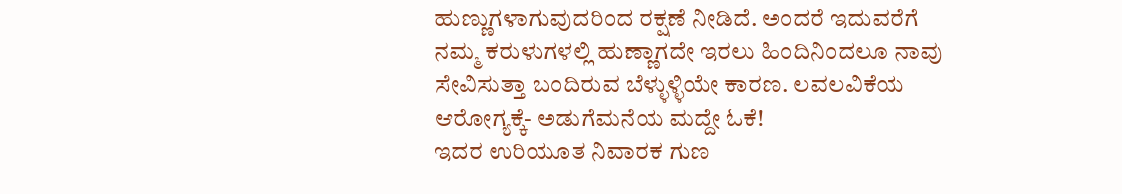ಹುಣ್ಣುಗಳಾಗುವುದರಿಂದ ರಕ್ಷಣೆ ನೀಡಿದೆ. ಅಂದರೆ ಇದುವರೆಗೆ ನಮ್ಮ ಕರುಳುಗಳಲ್ಲಿ ಹುಣ್ಣಾಗದೇ ಇರಲು ಹಿಂದಿನಿಂದಲೂ ನಾವು ಸೇವಿಸುತ್ತಾ ಬಂದಿರುವ ಬೆಳ್ಳುಳ್ಳಿಯೇ ಕಾರಣ. ಲವಲವಿಕೆಯ ಆರೋಗ್ಯಕ್ಕೆ- ಅಡುಗೆಮನೆಯ ಮದ್ದೇ ಓಕೆ!
ಇದರ ಉರಿಯೂತ ನಿವಾರಕ ಗುಣ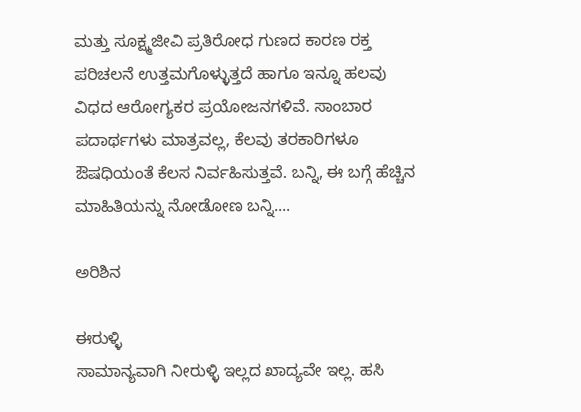ಮತ್ತು ಸೂಕ್ಷ್ಮಜೀವಿ ಪ್ರತಿರೋಧ ಗುಣದ ಕಾರಣ ರಕ್ತ ಪರಿಚಲನೆ ಉತ್ತಮಗೊಳ್ಳುತ್ತದೆ ಹಾಗೂ ಇನ್ನೂ ಹಲವು ವಿಧದ ಆರೋಗ್ಯಕರ ಪ್ರಯೋಜನಗಳಿವೆ. ಸಾಂಬಾರ ಪದಾರ್ಥಗಳು ಮಾತ್ರವಲ್ಲ, ಕೆಲವು ತರಕಾರಿಗಳೂ ಔಷಧಿಯಂತೆ ಕೆಲಸ ನಿರ್ವಹಿಸುತ್ತವೆ. ಬನ್ನಿ, ಈ ಬಗ್ಗೆ ಹೆಚ್ಚಿನ ಮಾಹಿತಿಯನ್ನು ನೋಡೋಣ ಬನ್ನಿ....

ಅರಿಶಿನ

ಈರುಳ್ಳಿ
ಸಾಮಾನ್ಯವಾಗಿ ನೀರುಳ್ಳಿ ಇಲ್ಲದ ಖಾದ್ಯವೇ ಇಲ್ಲ. ಹಸಿ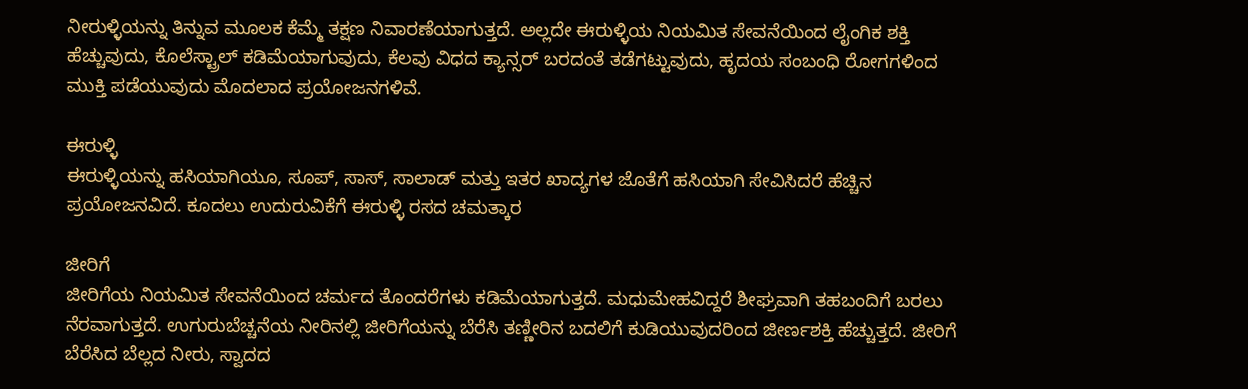ನೀರುಳ್ಳಿಯನ್ನು ತಿನ್ನುವ ಮೂಲಕ ಕೆಮ್ಮೆ ತಕ್ಷಣ ನಿವಾರಣೆಯಾಗುತ್ತದೆ. ಅಲ್ಲದೇ ಈರುಳ್ಳಿಯ ನಿಯಮಿತ ಸೇವನೆಯಿಂದ ಲೈಂಗಿಕ ಶಕ್ತಿ ಹೆಚ್ಚುವುದು, ಕೊಲೆಸ್ಟ್ರಾಲ್ ಕಡಿಮೆಯಾಗುವುದು, ಕೆಲವು ವಿಧದ ಕ್ಯಾನ್ಸರ್ ಬರದಂತೆ ತಡೆಗಟ್ಟುವುದು, ಹೃದಯ ಸಂಬಂಧಿ ರೋಗಗಳಿಂದ ಮುಕ್ತಿ ಪಡೆಯುವುದು ಮೊದಲಾದ ಪ್ರಯೋಜನಗಳಿವೆ.

ಈರುಳ್ಳಿ
ಈರುಳ್ಳಿಯನ್ನು ಹಸಿಯಾಗಿಯೂ, ಸೂಪ್, ಸಾಸ್, ಸಾಲಾಡ್ ಮತ್ತು ಇತರ ಖಾದ್ಯಗಳ ಜೊತೆಗೆ ಹಸಿಯಾಗಿ ಸೇವಿಸಿದರೆ ಹೆಚ್ಚಿನ ಪ್ರಯೋಜನವಿದೆ. ಕೂದಲು ಉದುರುವಿಕೆಗೆ ಈರುಳ್ಳಿ ರಸದ ಚಮತ್ಕಾರ

ಜೀರಿಗೆ
ಜೀರಿಗೆಯ ನಿಯಮಿತ ಸೇವನೆಯಿಂದ ಚರ್ಮದ ತೊಂದರೆಗಳು ಕಡಿಮೆಯಾಗುತ್ತದೆ. ಮಧುಮೇಹವಿದ್ದರೆ ಶೀಘ್ರವಾಗಿ ತಹಬಂದಿಗೆ ಬರಲು ನೆರವಾಗುತ್ತದೆ. ಉಗುರುಬೆಚ್ಚನೆಯ ನೀರಿನಲ್ಲಿ ಜೀರಿಗೆಯನ್ನು ಬೆರೆಸಿ ತಣ್ಣೀರಿನ ಬದಲಿಗೆ ಕುಡಿಯುವುದರಿಂದ ಜೀರ್ಣಶಕ್ತಿ ಹೆಚ್ಚುತ್ತದೆ. ಜೀರಿಗೆ ಬೆರೆಸಿದ ಬೆಲ್ಲದ ನೀರು, ಸ್ವಾದದ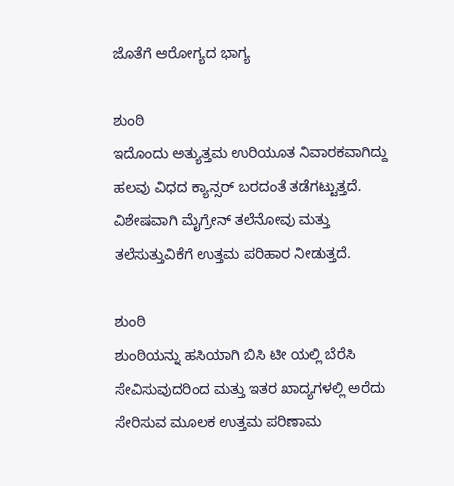ಜೊತೆಗೆ ಆರೋಗ್ಯದ ಭಾಗ್ಯ

ಶುಂಠಿ
ಇದೊಂದು ಅತ್ಯುತ್ತಮ ಉರಿಯೂತ ನಿವಾರಕವಾಗಿದ್ದು ಹಲವು ವಿಧದ ಕ್ಯಾನ್ಸರ್ ಬರದಂತೆ ತಡೆಗಟ್ಟುತ್ತದೆ. ವಿಶೇಷವಾಗಿ ಮೈಗ್ರೇನ್ ತಲೆನೋವು ಮತ್ತು ತಲೆಸುತ್ತುವಿಕೆಗೆ ಉತ್ತಮ ಪರಿಹಾರ ನೀಡುತ್ತದೆ.

ಶುಂಠಿ
ಶುಂಠಿಯನ್ನು ಹಸಿಯಾಗಿ ಬಿಸಿ ಟೀ ಯಲ್ಲಿ ಬೆರೆಸಿ ಸೇವಿಸುವುದರಿಂದ ಮತ್ತು ಇತರ ಖಾದ್ಯಗಳಲ್ಲಿ ಅರೆದು ಸೇರಿಸುವ ಮೂಲಕ ಉತ್ತಮ ಪರಿಣಾಮ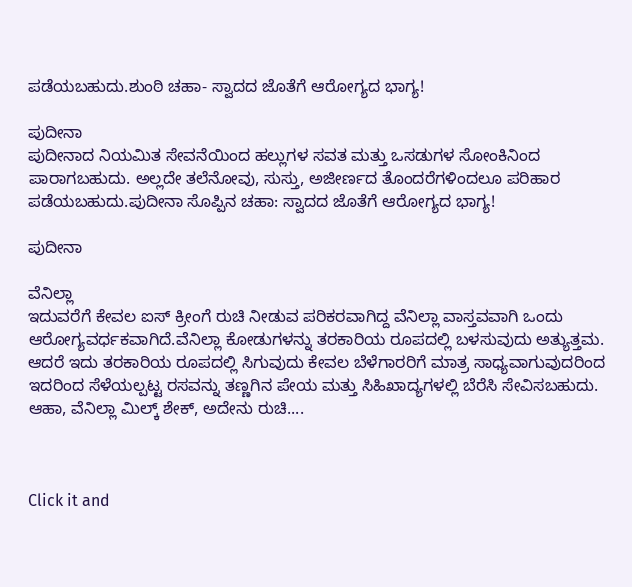ಪಡೆಯಬಹುದು.ಶುಂಠಿ ಚಹಾ- ಸ್ವಾದದ ಜೊತೆಗೆ ಆರೋಗ್ಯದ ಭಾಗ್ಯ!

ಪುದೀನಾ
ಪುದೀನಾದ ನಿಯಮಿತ ಸೇವನೆಯಿಂದ ಹಲ್ಲುಗಳ ಸವತ ಮತ್ತು ಒಸಡುಗಳ ಸೋಂಕಿನಿಂದ ಪಾರಾಗಬಹುದು. ಅಲ್ಲದೇ ತಲೆನೋವು, ಸುಸ್ತು, ಅಜೀರ್ಣದ ತೊಂದರೆಗಳಿಂದಲೂ ಪರಿಹಾರ ಪಡೆಯಬಹುದು.ಪುದೀನಾ ಸೊಪ್ಪಿನ ಚಹಾ: ಸ್ವಾದದ ಜೊತೆಗೆ ಆರೋಗ್ಯದ ಭಾಗ್ಯ!

ಪುದೀನಾ

ವೆನಿಲ್ಲಾ
ಇದುವರೆಗೆ ಕೇವಲ ಐಸ್ ಕ್ರೀಂಗೆ ರುಚಿ ನೀಡುವ ಪರಿಕರವಾಗಿದ್ದ ವೆನಿಲ್ಲಾ ವಾಸ್ತವವಾಗಿ ಒಂದು ಆರೋಗ್ಯವರ್ಧಕವಾಗಿದೆ.ವೆನಿಲ್ಲಾ ಕೋಡುಗಳನ್ನು ತರಕಾರಿಯ ರೂಪದಲ್ಲಿ ಬಳಸುವುದು ಅತ್ಯುತ್ತಮ. ಆದರೆ ಇದು ತರಕಾರಿಯ ರೂಪದಲ್ಲಿ ಸಿಗುವುದು ಕೇವಲ ಬೆಳೆಗಾರರಿಗೆ ಮಾತ್ರ ಸಾಧ್ಯವಾಗುವುದರಿಂದ ಇದರಿಂದ ಸೆಳೆಯಲ್ಪಟ್ಟ ರಸವನ್ನು ತಣ್ಣಗಿನ ಪೇಯ ಮತ್ತು ಸಿಹಿಖಾದ್ಯಗಳಲ್ಲಿ ಬೆರೆಸಿ ಸೇವಿಸಬಹುದು. ಆಹಾ, ವೆನಿಲ್ಲಾ ಮಿಲ್ಕ್ ಶೇಕ್, ಅದೇನು ರುಚಿ....



Click it and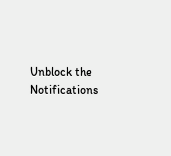Unblock the Notifications